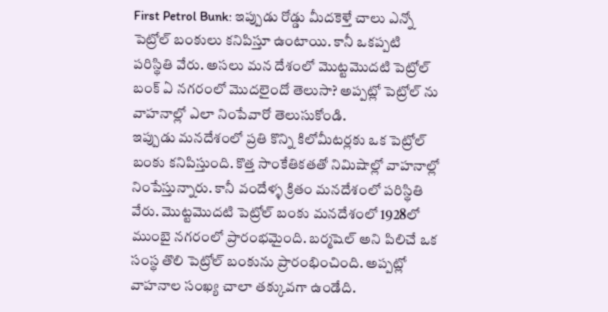First Petrol Bunk: ఇప్పుడు రోడ్డు మీదకెళ్తే చాలు ఎన్నో పెట్రోల్ బంకులు కనిపిస్తూ ఉంటాయి. కానీ ఒకప్పటి పరిస్థితి వేరు. అసలు మన దేశంలో మొట్టమొదటి పెట్రోల్ బంక్ ఏ నగరంలో మొదలైందో తెలుసా? అప్పట్లో పెట్రోల్ ను వాహనాల్లో ఎలా నింపేవారో తెలుసుకోండి.
ఇప్పుడు మనదేశంలో ప్రతి కొన్ని కిలోమీటర్లకు ఒక పెట్రోల్ బంకు కనిపిస్తుంది. కొత్త సాంకేతికతతో నిమిషాల్లో వాహనాల్లో నింపేస్తున్నారు. కానీ వందేళ్ళ క్రితం మనదేశంలో పరిస్థితి వేరు. మొట్టమొదటి పెట్రోల్ బంకు మనదేశంలో 1928లో ముంబై నగరంలో ప్రారంభమైంది. బర్మషెల్ అని పిలిచే ఒక సంస్థ తొలి పెట్రోల్ బంకును ప్రారంభించింది. అప్పట్లో వాహనాల సంఖ్య చాలా తక్కువగా ఉండేది.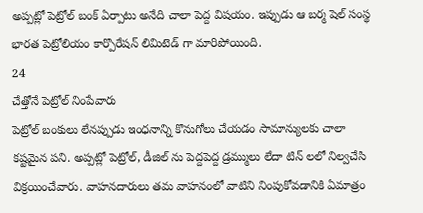అప్పట్లో పెట్రోల్ బంక్ ఏర్పాటు అనేది చాలా పెద్ద విషయం. ఇప్పుడు ఆ బర్మ షెల్ సంస్థ భారత పెట్రోలియం కార్పొరేషన్ లిమిటెడ్ గా మారిపోయింది.
24
చేత్తోనే పెట్రోల్ నింపేవారు
పెట్రోల్ బంకులు లేనప్పుడు ఇంధనాన్ని కొనుగోలు చేయడం సామాన్యులకు చాలా కష్టమైన పని. అప్పట్లో పెట్రోల్, డీజిల్ ను పెద్దపెద్ద డ్రమ్ములు లేదా టిన్ లలో నిల్వచేసి విక్రయించేవారు. వాహనదారులు తమ వాహనంలో వాటిని నింపుకోవడానికి ఏమాత్రం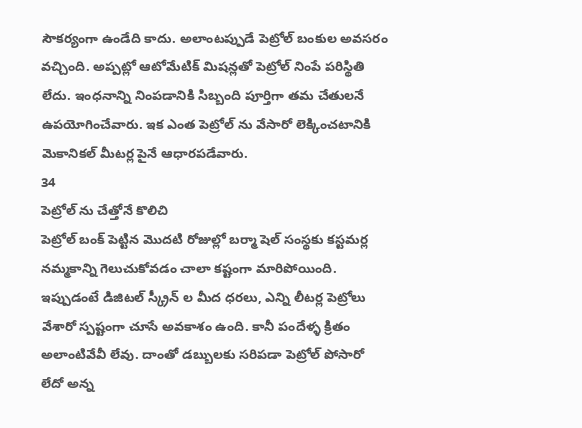సౌకర్యంగా ఉండేది కాదు. అలాంటప్పుడే పెట్రోల్ బంకుల అవసరం వచ్చింది. అప్పట్లో ఆటోమేటిక్ మిషన్లతో పెట్రోల్ నింపే పరిస్థితి లేదు. ఇంధనాన్ని నింపడానికి సిబ్బంది పూర్తిగా తమ చేతులనే ఉపయోగించేవారు. ఇక ఎంత పెట్రోల్ ను వేసారో లెక్కించటానికి మెకానికల్ మీటర్ల పైనే ఆధారపడేవారు.
34
పెట్రోల్ ను చేత్తోనే కొలిచి
పెట్రోల్ బంక్ పెట్టిన మొదటి రోజుల్లో బర్మా షెల్ సంస్థకు కస్టమర్ల నమ్మకాన్ని గెలుచుకోవడం చాలా కష్టంగా మారిపోయింది. ఇప్పుడంటే డిజిటల్ స్క్రీన్ ల మీద ధరలు, ఎన్ని లీటర్ల పెట్రోలు వేశారో స్పష్టంగా చూసే అవకాశం ఉంది. కానీ పందేళ్ళ క్రితం అలాంటివేవీ లేవు. దాంతో డబ్బులకు సరిపడా పెట్రోల్ పోసారో లేదో అన్న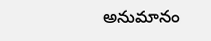అనుమానం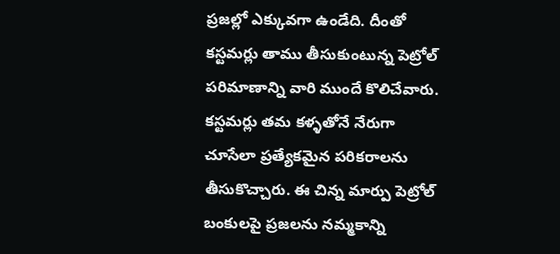ప్రజల్లో ఎక్కువగా ఉండేది. దీంతో కస్టమర్లు తాము తీసుకుంటున్న పెట్రోల్ పరిమాణాన్ని వారి ముందే కొలిచేవారు. కస్టమర్లు తమ కళ్ళతోనే నేరుగా చూసేలా ప్రత్యేకమైన పరికరాలను తీసుకొచ్చారు. ఈ చిన్న మార్పు పెట్రోల్ బంకులపై ప్రజలను నమ్మకాన్ని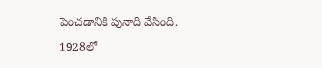పెంచడానికి పునాది వేసింది.
1928లో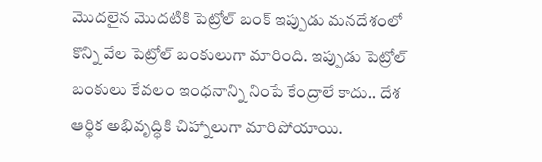మొదలైన మొదటికి పెట్రోల్ బంక్ ఇప్పుడు మనదేశంలో కొన్ని వేల పెట్రోల్ బంకులుగా మారింది. ఇప్పుడు పెట్రోల్ బంకులు కేవలం ఇంధనాన్ని నింపే కేంద్రాలే కాదు.. దేశ ఆర్థిక అభివృద్ధికి చిహ్నాలుగా మారిపోయాయి.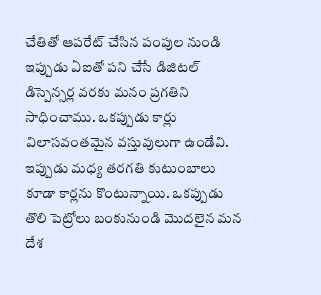చేతితో ఆపరేట్ చేసిన పంపుల నుండి ఇప్పుడు ఏఐతో పని చేసే డిజిటల్ డిస్పెన్సర్ల వరకు మనం ప్రగతిని సాధించాము. ఒకప్పుడు కార్లు విలాసవంతమైన వస్తువులుగా ఉండేవి. ఇప్పుడు మధ్య తరగతి కుటుంబాలు కూడా కార్లను కొంటున్నాయి. ఒకప్పుడు తొలి పెట్రోలు బంకునుండి మొదలైన మన దేశ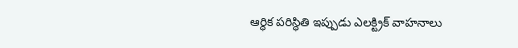ఆర్థిక పరిస్థితి ఇప్పుడు ఎలక్ట్రిక్ వాహనాలు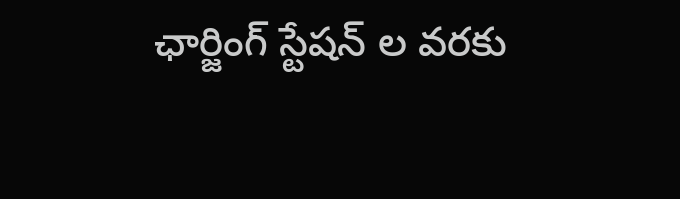ఛార్జింగ్ స్టేషన్ ల వరకు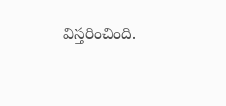విస్తరించింది.